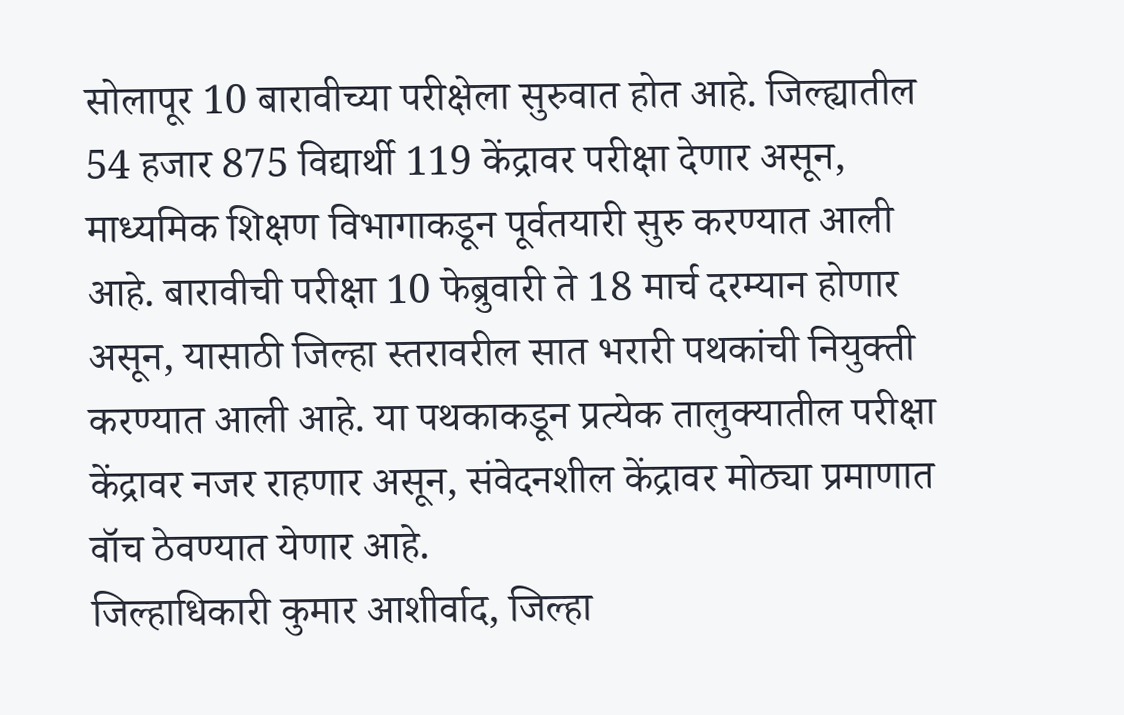सोलापूर 10 बारावीच्या परीक्षेला सुरुवात होत आहे. जिल्ह्यातील 54 हजार 875 विद्यार्थी 119 केंद्रावर परीक्षा देणार असून, माध्यमिक शिक्षण विभागाकडून पूर्वतयारी सुरु करण्यात आली आहे. बारावीची परीक्षा 10 फेब्रुवारी ते 18 मार्च दरम्यान होणार असून, यासाठी जिल्हा स्तरावरील सात भरारी पथकांची नियुक्ती करण्यात आली आहे. या पथकाकडून प्रत्येक तालुक्यातील परीक्षा केंद्रावर नजर राहणार असून, संवेदनशील केंद्रावर मोठ्या प्रमाणात वॉच ठेवण्यात येणार आहे.
जिल्हाधिकारी कुमार आशीर्वाद, जिल्हा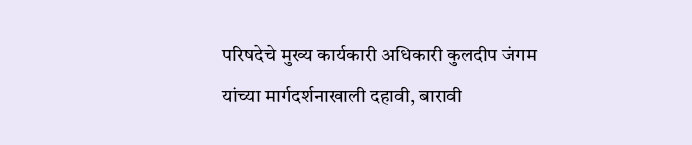परिषदेचे मुख्य कार्यकारी अधिकारी कुलदीप जंगम यांच्या मार्गदर्शनाखाली दहावी, बारावी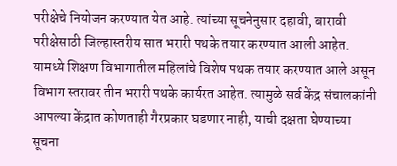परीक्षेचे नियोजन करण्यात येत आहे. त्यांच्या सूचनेनुसार दहावी, बारावी परीक्षेसाठी जिल्हास्तरीय सात भरारी पथके तयार करण्यात आली आहेत. यामध्ये शिक्षण विभागातील महिलांचे विशेष पथक तयार करण्यात आले असून विभाग स्तरावर तीन भरारी पथके कार्यरत आहेत. त्यामुळे सर्व केंद्र संचालकांनी आपल्या केंद्रात कोणताही गैरप्रकार घडणार नाही, याची दक्षता घेण्याच्या सूचना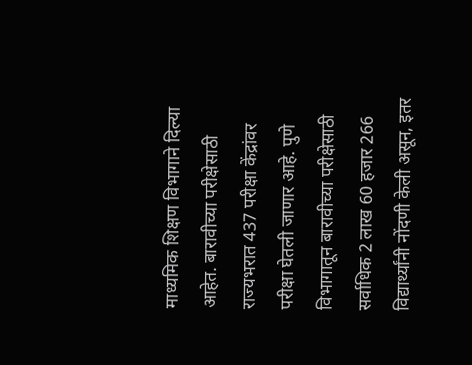माध्यमिक शिक्षण विभागाने दिल्या आहेत. बारावीच्या परीक्षेसाठी राज्यभरात 437 परीक्षा केंद्रांवर परीक्षा घेतली जाणार आहे. पुणे विभागातून बारावीच्या परीक्षेसाठी सर्वाधिक 2 लाख 60 हजार 266 विद्यार्थ्यांनी नोंदणी केली असून, इतर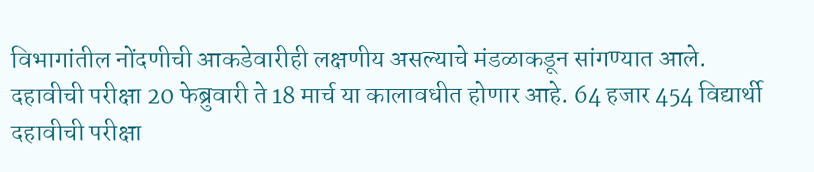विभागांतील नोंदणीची आकडेवारीही लक्षणीय असल्याचे मंडळाकडून सांगण्यात आले.
दहावीची परीक्षा 20 फेब्रुवारी ते 18 मार्च या कालावधीत होणार आहे. 64 हजार 454 विद्यार्थी दहावीची परीक्षा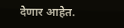देणार आहेत.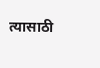त्यासाठी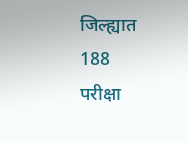जिल्ह्यात 188 परीक्षा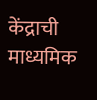केंद्राची माध्यमिक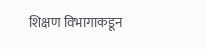शिक्षण विभागाकडून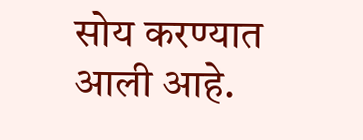सोय करण्यात आली आहे.